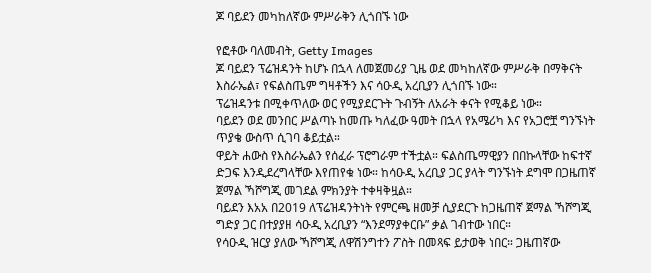ጆ ባይደን መካከለኛው ምሥራቅን ሊጎበኙ ነው

የፎቶው ባለመብት, Getty Images
ጆ ባይደን ፕሬዝዳንት ከሆኑ በኋላ ለመጀመሪያ ጊዜ ወደ መካከለኛው ምሥራቅ በማቅናት እስራኤል፣ የፍልስጤም ግዛቶችን እና ሳዑዲ አረቢያን ሊጎበኙ ነው።
ፕሬዝዳንቱ በሚቀጥለው ወር የሚያደርጉት ጉብኝት ለአራት ቀናት የሚቆይ ነው።
ባይደን ወደ መንበር ሥልጣኑ ከመጡ ካለፈው ዓመት በኋላ የአሜሪካ እና የአጋሮቿ ግንኙነት ጥያቄ ውስጥ ሲገባ ቆይቷል።
ዋይት ሐውስ የእስራኤልን የሰፈራ ፕሮግራም ተችቷል። ፍልስጤማዊያን በበኩላቸው ከፍተኛ ድጋፍ እንዲደረግላቸው እየጠየቁ ነው። ከሳዑዲ አረቢያ ጋር ያላት ግንኙነት ደግሞ በጋዜጠኛ ጀማል ኻሾግጂ መገደል ምክንያት ተቀዛቅዟል።
ባይደን እአአ በ2019 ለፕሬዝዳንትነት የምርጫ ዘመቻ ሲያደርጉ ከጋዜጠኛ ጀማል ኻሾግጂ ግድያ ጋር በተያያዘ ሳዑዲ አረቢያን “እንደማያቀርቡ” ቃል ገብተው ነበር።
የሳዑዲ ዝርያ ያለው ኻሾግጂ ለዋሽንግተን ፖስት በመጻፍ ይታወቅ ነበር። ጋዜጠኛው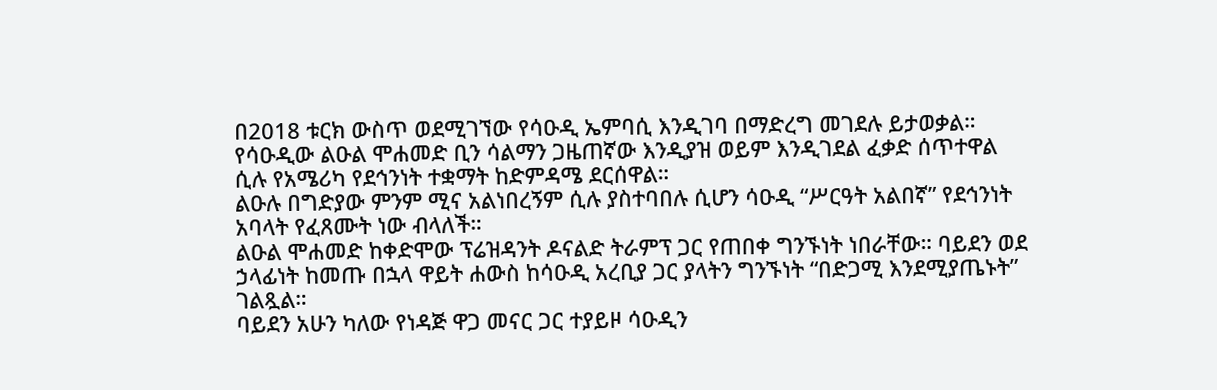በ2018 ቱርክ ውስጥ ወደሚገኘው የሳዑዲ ኤምባሲ እንዲገባ በማድረግ መገደሉ ይታወቃል።
የሳዑዲው ልዑል ሞሐመድ ቢን ሳልማን ጋዜጠኛው እንዲያዝ ወይም እንዲገደል ፈቃድ ሰጥተዋል ሲሉ የአሜሪካ የደኅንነት ተቋማት ከድምዳሜ ደርሰዋል።
ልዑሉ በግድያው ምንም ሚና አልነበረኝም ሲሉ ያስተባበሉ ሲሆን ሳዑዲ “ሥርዓት አልበኛ” የደኅንነት አባላት የፈጸሙት ነው ብላለች።
ልዑል ሞሐመድ ከቀድሞው ፕሬዝዳንት ዶናልድ ትራምፕ ጋር የጠበቀ ግንኙነት ነበራቸው። ባይደን ወደ ኃላፊነት ከመጡ በኋላ ዋይት ሐውስ ከሳዑዲ አረቢያ ጋር ያላትን ግንኙነት “በድጋሚ እንደሚያጤኑት” ገልጿል።
ባይደን አሁን ካለው የነዳጅ ዋጋ መናር ጋር ተያይዞ ሳዑዲን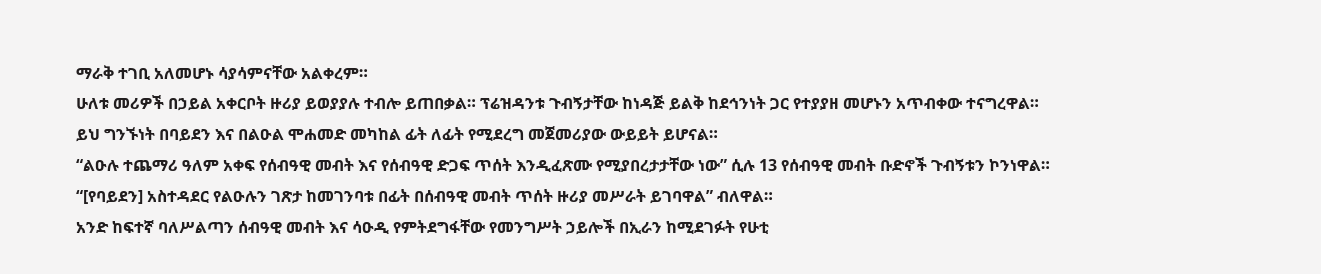ማራቅ ተገቢ አለመሆኑ ሳያሳምናቸው አልቀረም።
ሁለቱ መሪዎች በኃይል አቀርቦት ዙሪያ ይወያያሉ ተብሎ ይጠበቃል። ፕሬዝዳንቱ ጉብኝታቸው ከነዳጅ ይልቅ ከደኅንነት ጋር የተያያዘ መሆኑን አጥብቀው ተናግረዋል።
ይህ ግንኙነት በባይደን እና በልዑል ሞሐመድ መካከል ፊት ለፊት የሚደረግ መጀመሪያው ውይይት ይሆናል።
“ልዑሉ ተጨማሪ ዓለም አቀፍ የሰብዓዊ መብት እና የሰብዓዊ ድጋፍ ጥሰት እንዲፈጽሙ የሚያበረታታቸው ነው” ሲሉ 13 የሰብዓዊ መብት ቡድኖች ጉብኝቱን ኮንነዋል።
“[የባይደን] አስተዳደር የልዑሉን ገጽታ ከመገንባቱ በፊት በሰብዓዊ መብት ጥሰት ዙሪያ መሥራት ይገባዋል” ብለዋል።
አንድ ከፍተኛ ባለሥልጣን ሰብዓዊ መብት እና ሳዑዲ የምትደግፋቸው የመንግሥት ኃይሎች በኢራን ከሚደገፉት የሁቲ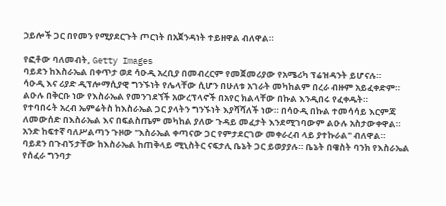ኃይሎች ጋር በየመን የሚያደርጉት ጦርነት በአጀንዳነት ተይዘዋል ብለዋል።

የፎቶው ባለመብት, Getty Images
ባይደን ከእስራኤል በቀጥታ ወደ ሳዑዲ አረቢያ በመብረርም የመጀመሪያው የአሜሪካ ፕሬዝዳንት ይሆናሉ።
ሳዑዲ እና ሪያድ ዲፕሎማሲያዊ ግንኙነት የሌላቸው ሲሆን በሁለቱ አገራት መካከልም በረራ ብዙም አይፈቀድም። ልዑሉ በቅርቡ ነው የእስራኤል የመንገደኘች አውረፕላኖች በአየር ክልላቸው በኩል እንዲበሩ የፈቀዱት።
የተባበሩት አረብ ኤምሬትስ ከእስራኤል ጋር ያላትን ግንኙነት እያሻሻለች ነው። በሳዑዲ በኩል ተመሳሳይ እርምጃ ለመውሰድ በእስራኤል እና በፍልስጤም መካከል ያለው ጉዳይ መፈታት እንደሚገባውም ልዑሉ አስታውቀዋል።
አንድ ከፍተኛ ባለሥልጣን ጉዞው "እስራኤል ቀጣናው ጋር የምታደርገው መቀራረብ ላይ ያተኩራል" ብለዋል።
ባይደን በጉብኝታቸው ከእስራኤል ከጠቅላይ ሚኒስትር ናፍታሊ ቤኔት ጋር ይወያያሉ። ቤኔት በዌስት ባንክ የእስራኤል የሰፈራ ግንባታ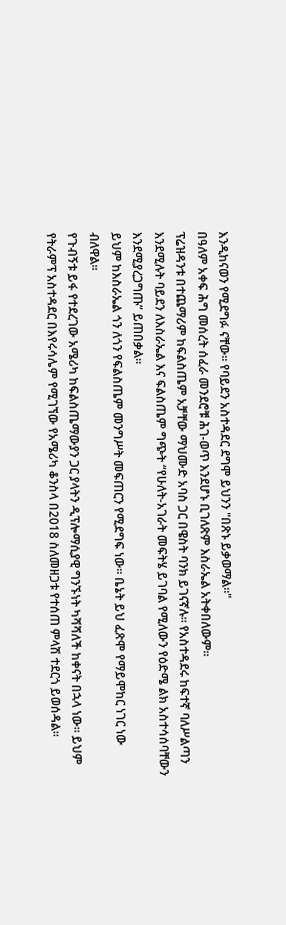እንዲከናወን የሚደግፉ ናቸው። የባይደን አስተዳደር ደግሞ ይህንን "በጽኑ ይቃወማል።"
በዓለም አቀፍ ሕግ መሰረት ሰፈራ መንደሮቹ ሕገ-ወጥ እንደሆኑ ቢገለጽም እስራኤል አትቀበለውም።
ፕሬዝዳንቱ በተጨማሪም ከፍልስጤም አቻቸው ማህሙድ አባስ ጋር በዌስት ባንክ ይገናኛሉ። የአስተዳደሩ ከፍተኛ ባለሥልጣን እንደሚሉት ባይደን ለእስራኤል እና ፍልስጤም ግጭት “የሁለት-አገራት መፍትሄ ይገባል የሚለውን የዕድሜ ልክ አስተሳሰባቸውን እንደሚያረጋግጡ” ይጠበቃል።
ይህም ከእስራኤል ጎን ለጎን የፍልስጤም መንግሥት መፍጠርን የሚደግፍ ነው። ቤኔት ይህ ፈጽሞ የማይሞከር ነገር ነው ብለዋል።
የጉብኝቱ ይፋ የተደረገው አሜሪካ ከፍልስጤማውያን ጋር ያላትን ዲፕሎማሲያዊ ግንኙነት ካሻሻለች ከቀናት በኋላ ነው። ይህም የትራምፕ አስተዳደር በእየሩሳሌም የሚገኘው የአሜሪካ ቆንስላ በ2018 ስለመዘጋቱ የተሰጠ ምላሽ ተደርጎ ይወሰዳል።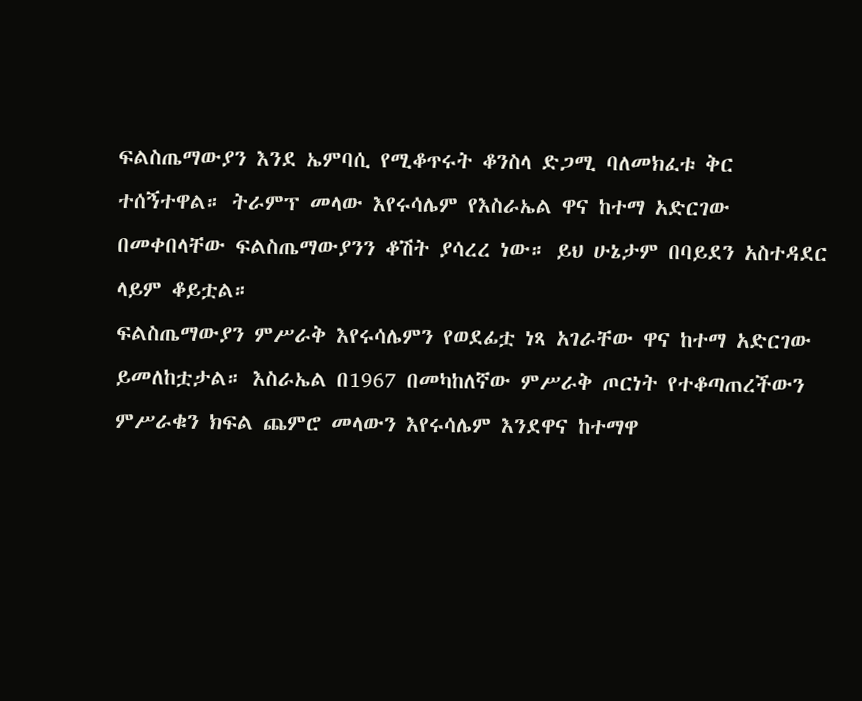ፍልስጤማውያን እንደ ኤምባሲ የሚቆጥሩት ቆንስላ ድጋሚ ባለመክፈቱ ቅር ተሰኝተዋል። ትራምፕ መላው እየሩሳሌም የእስራኤል ዋና ከተማ አድርገው በመቀበላቸው ፍልስጤማውያንን ቆሽት ያሳረረ ነው። ይህ ሁኔታም በባይደን አስተዳደር ላይም ቆይቷል።
ፍልስጤማውያን ምሥራቅ እየሩሳሌምን የወደፊቷ ነጻ አገራቸው ዋና ከተማ አድርገው ይመለከቷታል። እስራኤል በ1967 በመካከለኛው ምሥራቅ ጦርነት የተቆጣጠረችውን ምሥራቁን ክፍል ጨምሮ መላውን እየሩሳሌም እንደዋና ከተማዋ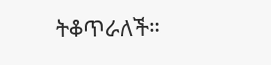ትቆጥራለች።